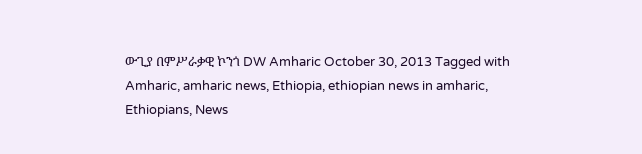ውጊያ በምሥራቃዊ ኮንጎ DW Amharic October 30, 2013 Tagged with Amharic, amharic news, Ethiopia, ethiopian news in amharic, Ethiopians, News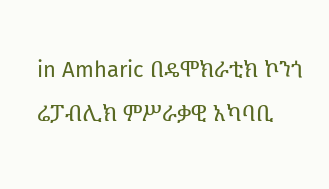in Amharic በዴሞክራቲክ ኮንጎ ሬፓብሊክ ምሥራቃዊ አካባቢ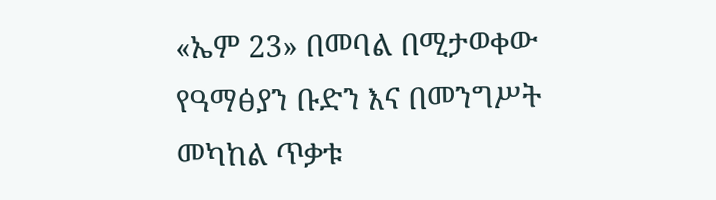«ኤም 23» በመባል በሚታወቀው የዓማፅያን ቡድን እና በመንግሥት መካከል ጥቃቱ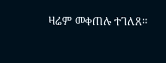ዛሬም መቀጠሉ ተገለጸ።